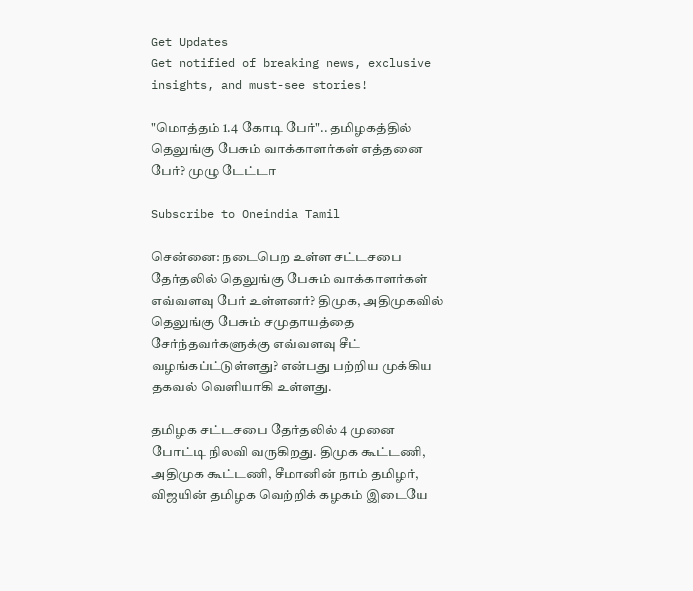Get Updates
Get notified of breaking news, exclusive insights, and must-see stories!

"மொத்தம் 1.4 கோடி பேர்".. தமிழகத்தில் தெலுங்கு பேசும் வாக்காளர்கள் எத்தனை பேர்? முழு டேட்டா

Subscribe to Oneindia Tamil

சென்னை: நடைபெற உள்ள சட்டசபை தேர்தலில் தெலுங்கு பேசும் வாக்காளர்கள் எவ்வளவு பேர் உள்ளனர்? திமுக, அதிமுகவில் தெலுங்கு பேசும் சமுதாயத்தை சேர்ந்தவர்களுக்கு எவ்வளவு சீட் வழங்கப்ட்டுள்ளது? என்பது பற்றிய முக்கிய தகவல் வெளியாகி உள்ளது.

தமிழக சட்டசபை தேர்தலில் 4 முனை போட்டி நிலவி வருகிறது. திமுக கூட்டணி, அதிமுக கூட்டணி, சீமானின் நாம் தமிழர், விஜயின் தமிழக வெற்றிக் கழகம் இடையே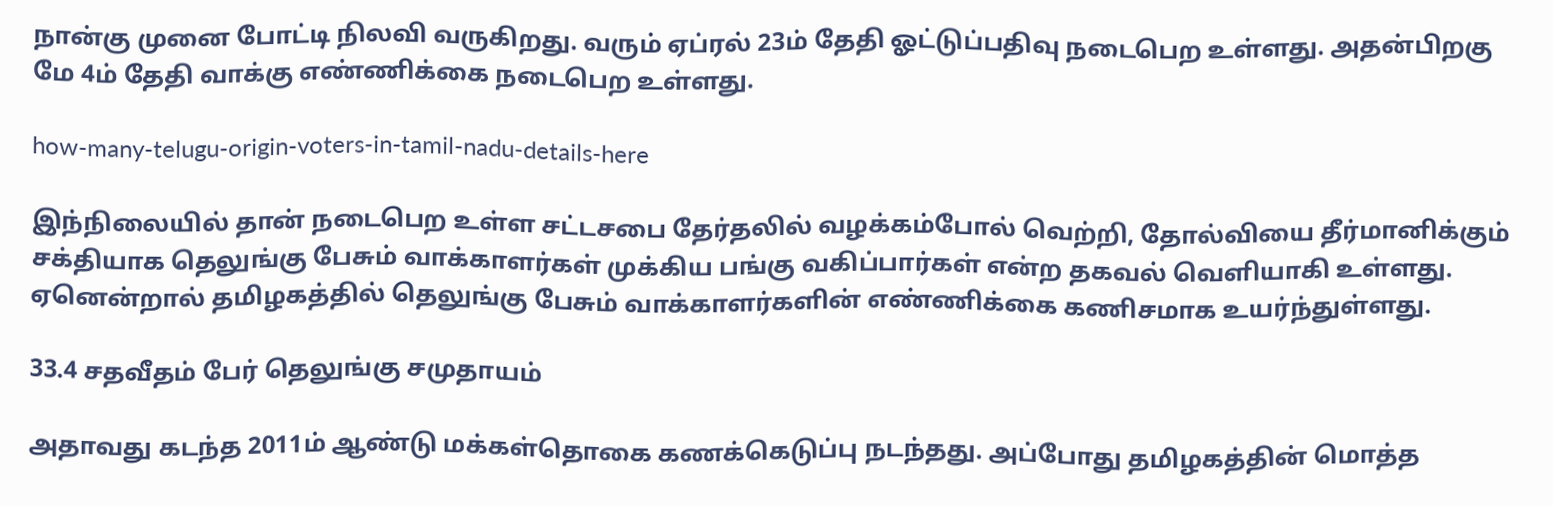நான்கு முனை போட்டி நிலவி வருகிறது. வரும் ஏப்ரல் 23ம் தேதி ஓட்டுப்பதிவு நடைபெற உள்ளது. அதன்பிறகு மே 4ம் தேதி வாக்கு எண்ணிக்கை நடைபெற உள்ளது.

how-many-telugu-origin-voters-in-tamil-nadu-details-here

இந்நிலையில் தான் நடைபெற உள்ள சட்டசபை தேர்தலில் வழக்கம்போல் வெற்றி, தோல்வியை தீர்மானிக்கும் சக்தியாக தெலுங்கு பேசும் வாக்காளர்கள் முக்கிய பங்கு வகிப்பார்கள் என்ற தகவல் வெளியாகி உள்ளது. ஏனென்றால் தமிழகத்தில் தெலுங்கு பேசும் வாக்காளர்களின் எண்ணிக்கை கணிசமாக உயர்ந்துள்ளது.

33.4 சதவீதம் பேர் தெலுங்கு சமுதாயம்

அதாவது கடந்த 2011ம் ஆண்டு மக்கள்தொகை கணக்கெடுப்பு நடந்தது. அப்போது தமிழகத்தின் மொத்த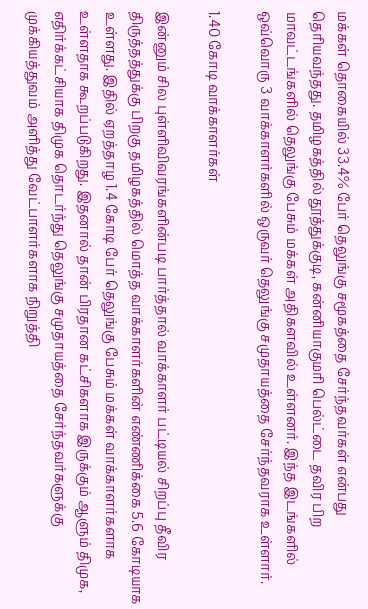மக்கள் தொகையில் 33.4% பேர் தெலுங்கு சமூகத்தை சேர்ந்தவர்கள் என்பது தெரியவந்தது. தமிழகத்தில் தூத்துக்குடி, கன்னியாகுமரி பெல்ட்டை தவிர பிற மாவட்டங்களில் தெலுங்கு பேசும் மக்கள் அதிகளவில் உள்ளனர். இந்த இடங்களில் ஒவ்வொரு 3 வாக்காளர்களில் ஒருவர் தெலுங்கு சமுதாயத்தை சேர்ந்தவராக உள்ளார்.

1.40 கோடி வாக்காளர்கள்

இன்னும் சில புள்ளிவிவரங்களின்படி பார்த்தால் வாக்காளர் பட்டியல் சிறப்பு தீவிர திருத்தத்துக்கு பிறகு தமிழகத்தில் மொத்த வாக்காளர்களின் எண்ணிக்கை 5.6 கோடியாக உள்ளது. இதில் ஏறத்தாழ 1.4 கோடி பேர் தெலுங்கு பேசும் மக்கள் வாக்காளர்களாக உள்ளதாக கூறப்படுகிறது. இதனால் தான் பிரதான கட்சிகளாக இருக்கும் ஆளும் திமுக, எதிர்க்கட்சியாக திமுக தொடர்ந்து தெலுங்கு சமுதாயத்தை சேர்ந்தவர்களுக்கு முக்கியத்துவம் அளித்து வேட்பாளர்களாக நிறுத்தி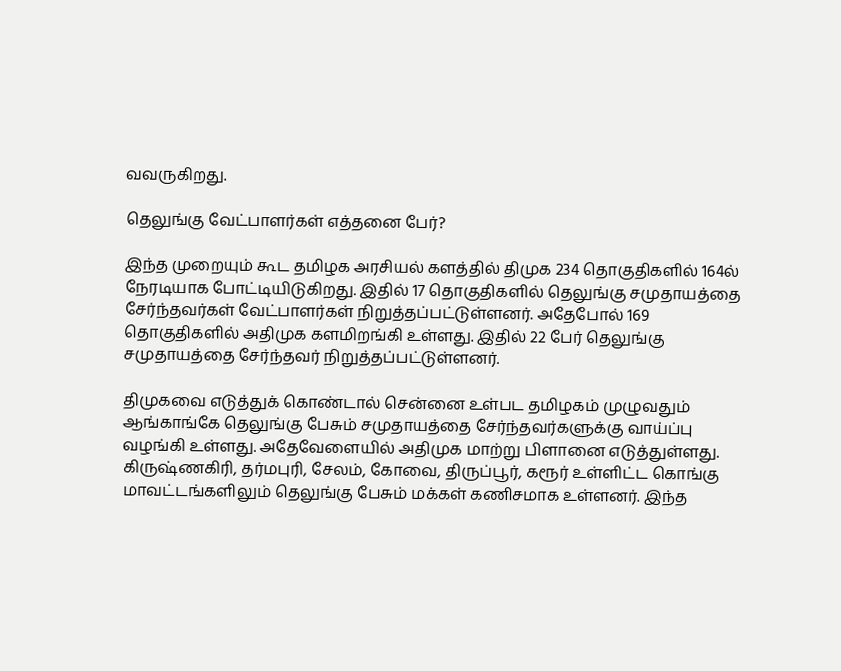வவருகிறது.

தெலுங்கு வேட்பாளர்கள் எத்தனை பேர்?

இந்த முறையும் கூட தமிழக அரசியல் களத்தில் திமுக 234 தொகுதிகளில் 164ல் நேரடியாக போட்டியிடுகிறது. இதில் 17 தொகுதிகளில் தெலுங்கு சமுதாயத்தை சேர்ந்தவர்கள் வேட்பாளர்கள் நிறுத்தப்பட்டுள்ளனர். அதேபோல் 169 தொகுதிகளில் அதிமுக களமிறங்கி உள்ளது. இதில் 22 பேர் தெலுங்கு சமுதாயத்தை சேர்ந்தவர் நிறுத்தப்பட்டுள்ளனர்.

திமுகவை எடுத்துக் கொண்டால் சென்னை உள்பட தமிழகம் முழுவதும் ஆங்காங்கே தெலுங்கு பேசும் சமுதாயத்தை சேர்ந்தவர்களுக்கு வாய்ப்பு வழங்கி உள்ளது. அதேவேளையில் அதிமுக மாற்று பிளானை எடுத்துள்ளது. கிருஷ்ணகிரி, தர்மபுரி, சேலம், கோவை, திருப்பூர், கரூர் உள்ளிட்ட கொங்கு மாவட்டங்களிலும் தெலுங்கு பேசும் மக்கள் கணிசமாக உள்ளனர். இந்த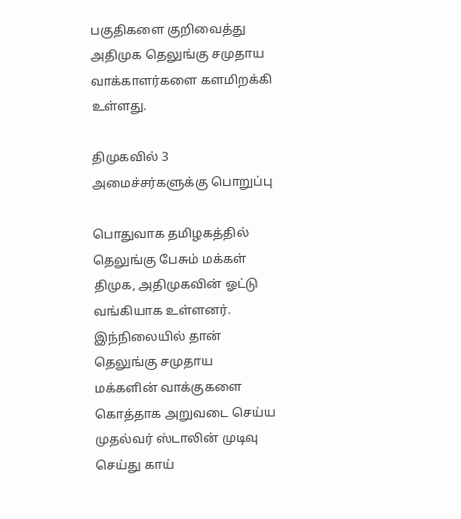பகுதிகளை குறிவைத்து அதிமுக தெலுங்கு சமுதாய வாக்காளர்களை களமிறக்கி உள்ளது.

திமுகவில் 3 அமைச்சர்களுக்கு பொறுப்பு

பொதுவாக தமிழகத்தில் தெலுங்கு பேசும் மக்கள் திமுக, அதிமுகவின் ஓட்டு வங்கியாக உள்ளனர். இந்நிலையில் தான் தெலுங்கு சமுதாய மக்களின் வாக்குகளை கொத்தாக அறுவடை செய்ய முதல்வர் ஸ்டாலின் முடிவு செய்து காய்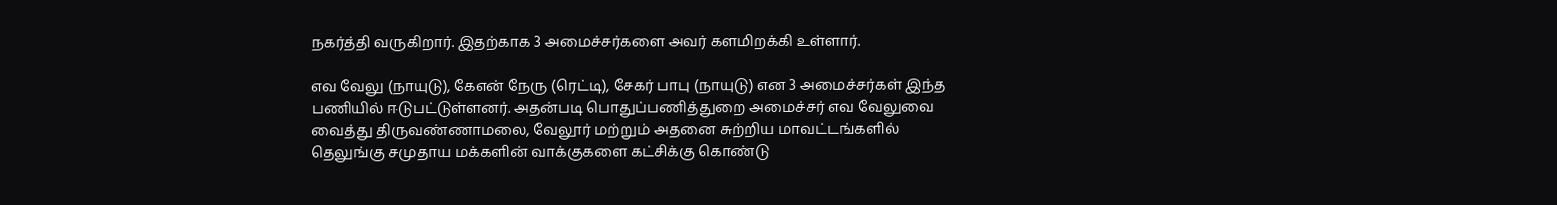நகர்த்தி வருகிறார். இதற்காக 3 அமைச்சர்களை அவர் களமிறக்கி உள்ளார்.

எவ வேலு (நாயுடு), கேஎன் நேரு (ரெட்டி), சேகர் பாபு (நாயுடு) என 3 அமைச்சர்கள் இந்த பணியில் ஈடுபட்டுள்ளனர். அதன்படி பொதுப்பணித்துறை அமைச்சர் எவ வேலுவை வைத்து திருவண்ணாமலை, வேலூர் மற்றும் அதனை சுற்றிய மாவட்டங்களில் தெலுங்கு சமுதாய மக்களின் வாக்குகளை கட்சிக்கு கொண்டு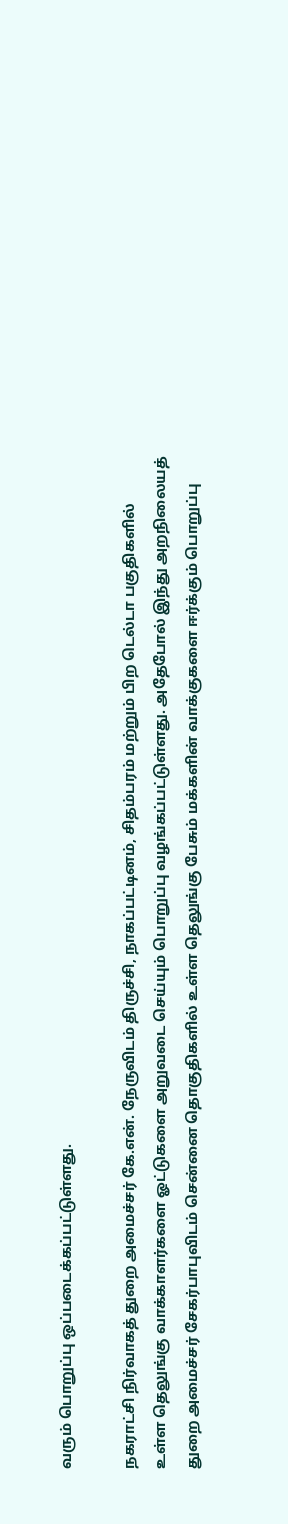வரும் பொறுப்பு ஒப்படைக்கப்பட்டுள்ளது.

நகராட்சி நிர்வாகத் துறை அமைச்சர் கே.என். நேருவிடம் திருச்சி, நாகப்பட்டினம், சிதம்பரம் மற்றும் பிற டெல்டா பகுதிகளில் உள்ள தெலுங்கு வாக்காளர்களை ஓட்டுகளை அறுவடை செய்யும் பொறுப்பு வழங்கப்பட்டுள்ளது. அதேபோல் இந்து அறநிலையத் துறை அமைச்சர் சேகர்பாபுவிடம் சென்னை தொகுதிகளில் உள்ள தெலுங்கு பேசும் மக்களின் வாக்குகளை ஈர்க்கும் பொறுப்பு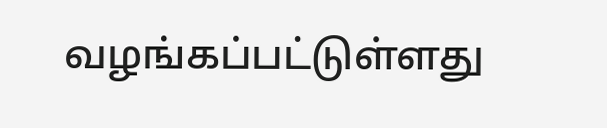வழங்கப்பட்டுள்ளது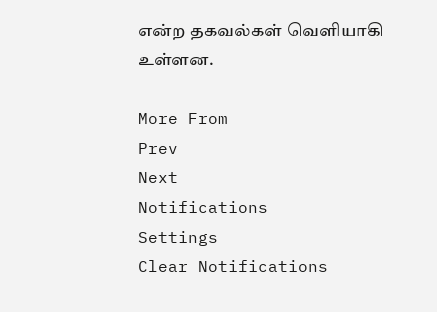என்ற தகவல்கள் வெளியாகி உள்ளன.

More From
Prev
Next
Notifications
Settings
Clear Notifications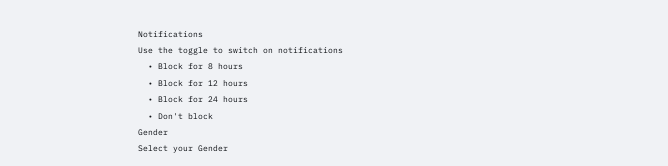Notifications
Use the toggle to switch on notifications
  • Block for 8 hours
  • Block for 12 hours
  • Block for 24 hours
  • Don't block
Gender
Select your Gender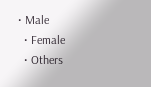• Male
  • Female
  • Others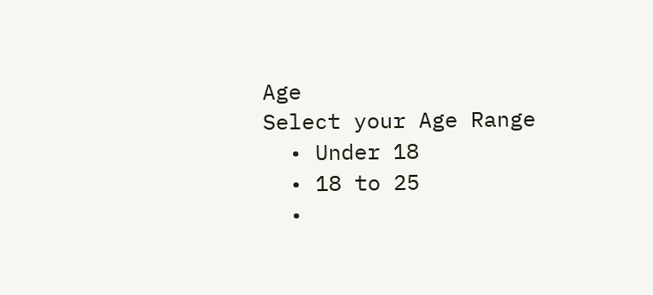Age
Select your Age Range
  • Under 18
  • 18 to 25
  •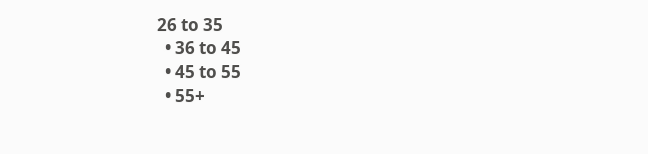26 to 35
  • 36 to 45
  • 45 to 55
  • 55+